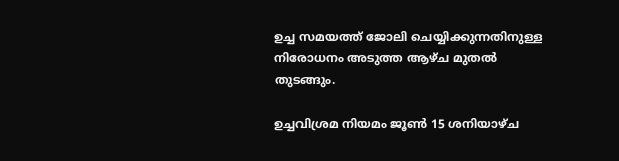ഉച്ച സമയത്ത് ജോലി ചെയ്യിക്കുന്നതിനുള്ള നിരോധനം അടുത്ത ആഴ്ച മുതല്‍ തുടങ്ങും.

ഉച്ചവിശ്രമ നിയമം ജൂണ്‍ 15 ശനിയാഴ്ച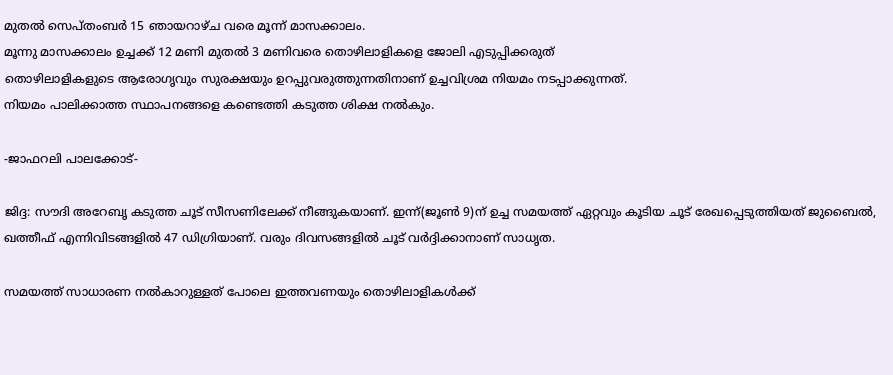മുതല്‍ സെപ്തംബര്‍ 15 ഞായറാഴ്ച വരെ മൂന്ന് മാസക്കാലം.
മൂന്നു മാസക്കാലം ഉച്ചക്ക് 12 മണി മുതല്‍ 3 മണിവരെ തൊഴിലാളികളെ ജോലി എടുപ്പിക്കരുത്
തൊഴിലാളികളുടെ ആരോഗൃവും സുരക്ഷയും ഉറപ്പുവരുത്തുന്നതിനാണ് ഉച്ചവിശ്രമ നിയമം നടപ്പാക്കുന്നത്.
നിയമം പാലിക്കാത്ത സ്ഥാപനങ്ങളെ കണ്ടെത്തി കടുത്ത ശിക്ഷ നല്‍കും.

-ജാഫറലി പാലക്കോട്-

ജിദ്ദ: സൗദി അറേബൃ കടുത്ത ചൂട് സീസണിലേക്ക് നീങ്ങുകയാണ്. ഇന്ന്(ജൂണ്‍ 9)ന് ഉച്ച സമയത്ത് ഏറ്റവും കൂടിയ ചൂട് രേഖപ്പെടുത്തിയത് ജുബൈല്‍, ഖത്തീഫ് എന്നിവിടങ്ങളില്‍ 47 ഡിഗ്രിയാണ്. വരും ദിവസങ്ങളില്‍ ചൂട് വര്‍ദ്ദിക്കാനാണ് സാധൃത.

സമയത്ത് സാധാരണ നല്‍കാറുള്ളത് പോലെ ഇത്തവണയും തൊഴിലാളികള്‍ക്ക്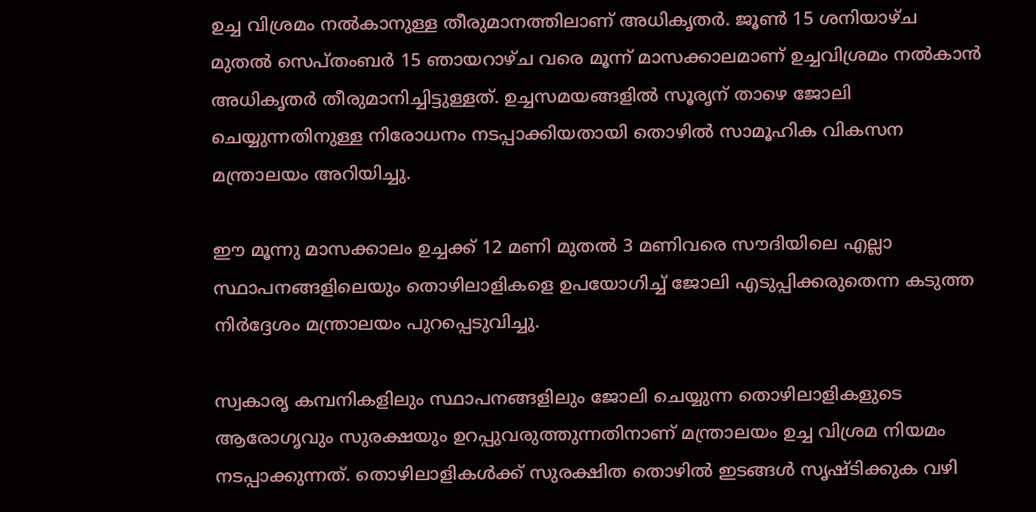ഉച്ച വിശ്രമം നല്‍കാനുള്ള തീരുമാനത്തിലാണ് അധികൃതര്‍. ജൂണ്‍ 15 ശനിയാഴ്ച മുതല്‍ സെപ്തംബര്‍ 15 ഞായറാഴ്ച വരെ മൂന്ന് മാസക്കാലമാണ് ഉച്ചവിശ്രമം നല്‍കാന്‍ അധികൃതര്‍ തീരുമാനിച്ചിട്ടുള്ളത്. ഉച്ചസമയങ്ങളില്‍ സൂരൃന് താഴെ ജോലി ചെയ്യുന്നതിനുള്ള നിരോധനം നടപ്പാക്കിയതായി തൊഴില്‍ സാമൂഹിക വികസന മന്ത്രാലയം അറിയിച്ചു.

ഈ മൂന്നു മാസക്കാലം ഉച്ചക്ക് 12 മണി മുതല്‍ 3 മണിവരെ സൗദിയിലെ എല്ലാ സ്ഥാപനങ്ങളിലെയും തൊഴിലാളികളെ ഉപയോഗിച്ച് ജോലി എടുപ്പിക്കരുതെന്ന കടുത്ത നിര്‍ദ്ദേശം മന്ത്രാലയം പുറപ്പെടുവിച്ചു.

സ്വകാരൃ കമ്പനികളിലും സ്ഥാപനങ്ങളിലും ജോലി ചെയ്യുന്ന തൊഴിലാളികളുടെ ആരോഗൃവും സുരക്ഷയും ഉറപ്പുവരുത്തുന്നതിനാണ് മന്ത്രാലയം ഉച്ച വിശ്രമ നിയമം നടപ്പാക്കുന്നത്. തൊഴിലാളികള്‍ക്ക് സുരക്ഷിത തൊഴില്‍ ഇടങ്ങള്‍ സൃഷ്ടിക്കുക വഴി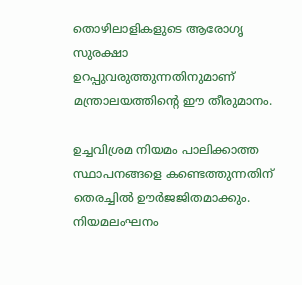തൊഴിലാളികളുടെ ആരോഗൃ സുരക്ഷാ ഉറപ്പുവരുത്തുന്നതിനുമാണ് മന്ത്രാലയത്തിന്റെ ഈ തീരുമാനം.

ഉച്ചവിശ്രമ നിയമം പാലിക്കാത്ത സ്ഥാപനങ്ങളെ കണ്ടെത്തുന്നതിന് തെരച്ചില്‍ ഊര്‍ജജിതമാക്കും. നിയമലംഘനം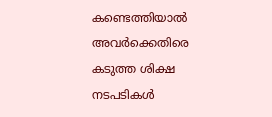കണ്ടെത്തിയാല്‍ അവര്‍ക്കെതിരെ കടുത്ത ശിക്ഷ നടപടികള്‍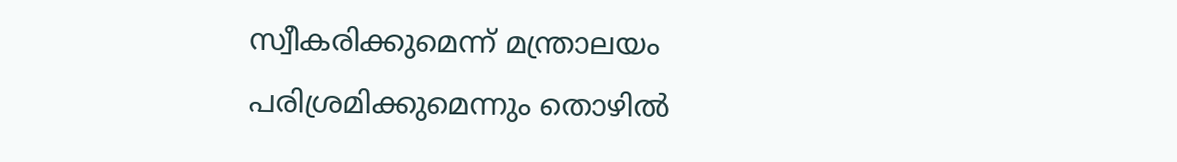സ്വീകരിക്കുമെന്ന്‌ മന്ത്രാലയം പരിശ്രമിക്കുമെന്നും തൊഴില്‍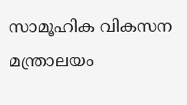സാമൂഹിക വികസന മന്ത്രാലയം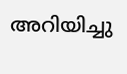അറിയിച്ചു